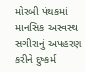મોરબી પંથકમાં માનસિક અસ્વસ્થ સગીરાનું અપહરણ કરીને દુષ્કર્મ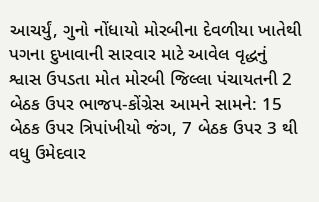આચર્યું, ગુનો નોંધાયો મોરબીના દેવળીયા ખાતેથી પગના દુખાવાની સારવાર માટે આવેલ વૃદ્ધનું શ્વાસ ઉપડતા મોત મોરબી જિલ્લા પંચાયતની 2 બેઠક ઉપર ભાજપ-કોંગ્રેસ આમને સામને: 15 બેઠક ઉપર ત્રિપાંખીયો જંગ, 7 બેઠક ઉપર 3 થી વધુ ઉમેદવાર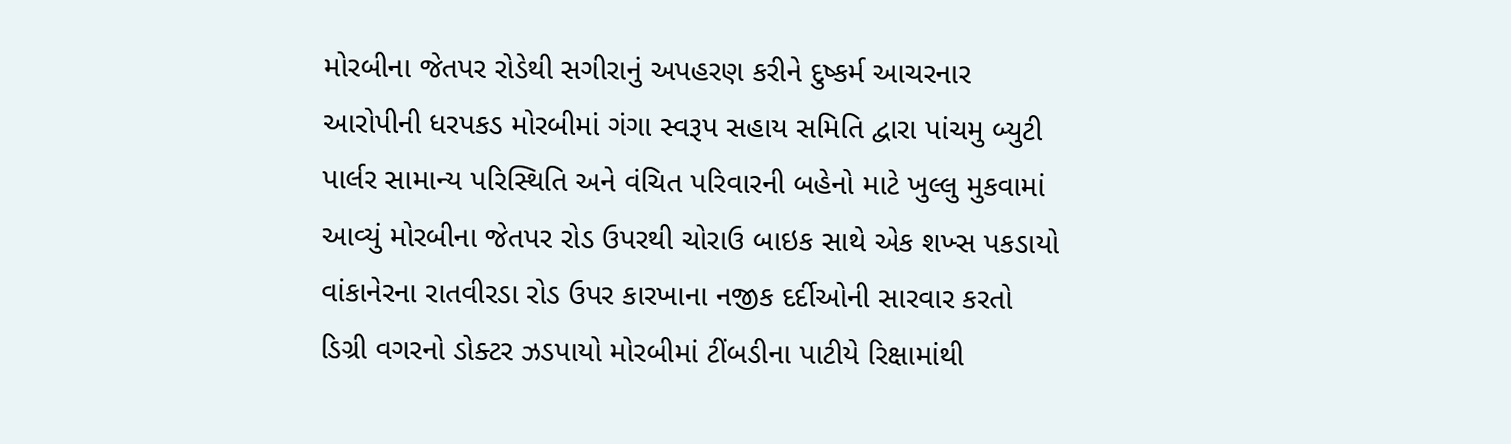મોરબીના જેતપર રોડેથી સગીરાનું અપહરણ કરીને દુષ્કર્મ આચરનાર આરોપીની ધરપકડ મોરબીમાં ગંગા સ્વરૂપ સહાય સમિતિ દ્વારા પાંચમુ બ્યુટી પાર્લર સામાન્ય પરિસ્થિતિ અને વંચિત પરિવારની બહેનો માટે ખુલ્લુ મુકવામાં આવ્યું મોરબીના જેતપર રોડ ઉપરથી ચોરાઉ બાઇક સાથે એક શખ્સ પકડાયો વાંકાનેરના રાતવીરડા રોડ ઉપર કારખાના નજીક દર્દીઓની સારવાર કરતો ડિગ્રી વગરનો ડોક્ટર ઝડપાયો મોરબીમાં ટીંબડીના પાટીયે રિક્ષામાંથી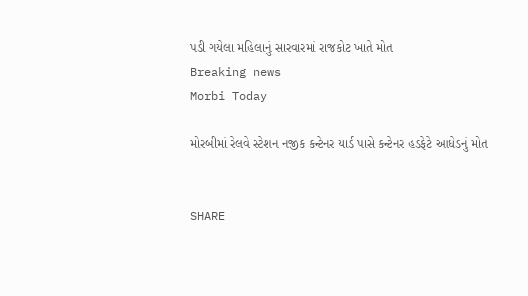પડી ગયેલા મહિલાનું સારવારમાં રાજકોટ ખાતે મોત
Breaking news
Morbi Today

મોરબીમાં રેલવે સ્ટેશન નજીક કન્ટેનર યાર્ડ પાસે કન્ટેનર હડફેટે આધેડનું મોત


SHARE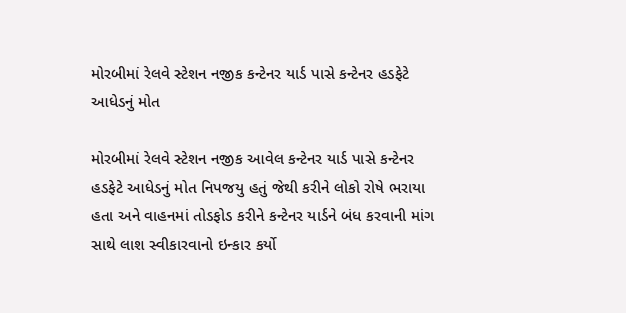મોરબીમાં રેલવે સ્ટેશન નજીક કન્ટેનર યાર્ડ પાસે કન્ટેનર હડફેટે આધેડનું મોત

મોરબીમાં રેલવે સ્ટેશન નજીક આવેલ કન્ટેનર યાર્ડ પાસે કન્ટેનર હડફેટે આધેડનું મોત નિપજયુ હતું જેથી કરીને લોકો રોષે ભરાયા હતા અને વાહનમાં તોડફોડ કરીને કન્ટેનર યાર્ડને બંધ કરવાની માંગ સાથે લાશ સ્વીકારવાનો ઇન્કાર કર્યો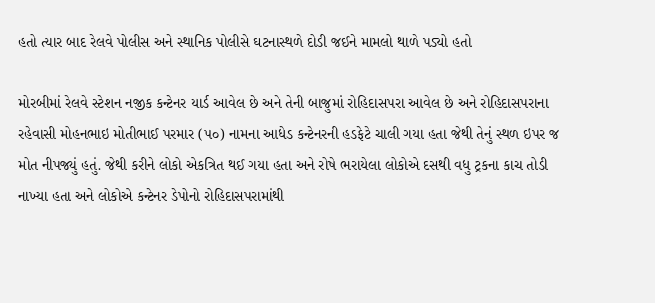હતો ત્યાર બાદ રેલવે પોલીસ અને સ્થાનિક પોલીસે ઘટનાસ્થળે દોડી જઈને મામલો થાળે પડ્યો હતો

મોરબીમાં રેલવે સ્ટેશન નજીક કન્ટેનર યાર્ડ આવેલ છે અને તેની બાજુમાં રોહિદાસપરા આવેલ છે અને રોહિદાસપરાના રહેવાસી મોહનભાઇ મોતીભાઈ પરમાર (૫૦) નામના આધેડ કન્ટેનરની હડફેટે ચાલી ગયા હતા જેથી તેનું સ્થળ ઇપર જ મોત નીપજ્યું હતું. જેથી કરીને લોકો એકત્રિત થઈ ગયા હતા અને રોષે ભરાયેલા લોકોએ દસથી વધુ ટ્રકના કાચ તોડી નાખ્યા હતા અને લોકોએ કન્ટેનર ડેપોનો રોહિદાસપરામાંથી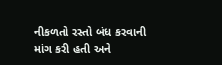નીકળતો રસ્તો બંધ કરવાની માંગ કરી હતી અને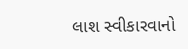લાશ સ્વીકારવાનો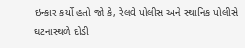ઇન્કાર કર્યો હતો જો કે, રેલવે પોલીસ અને સ્થાનિક પોલીસે ઘટનાસ્થળે દોડી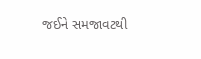જઈને સમજાવટથી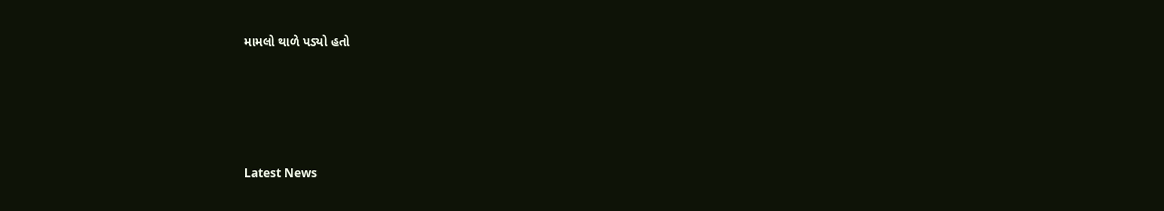મામલો થાળે પડ્યો હતો






Latest News